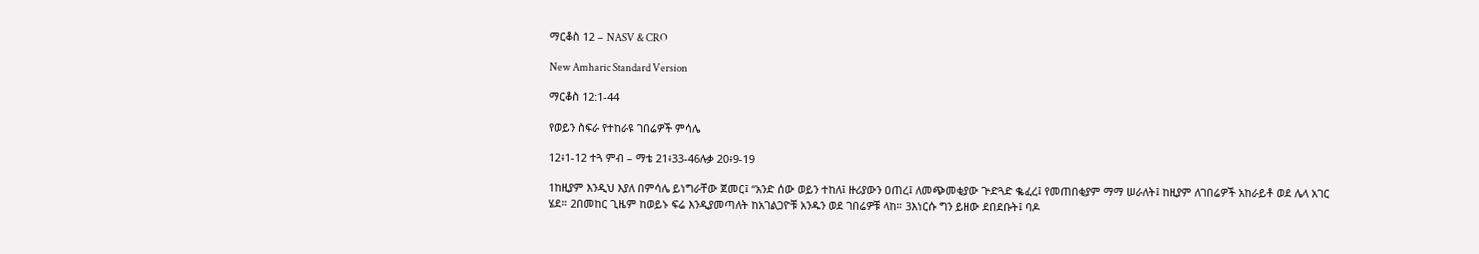ማርቆስ 12 – NASV & CRO

New Amharic Standard Version

ማርቆስ 12:1-44

የወይን ስፍራ የተከራዩ ገበሬዎች ምሳሌ

12፥1-12 ተጓ ምብ – ማቴ 21፥33-46ሉቃ 20፥9-19

1ከዚያም እንዲህ እያለ በምሳሌ ይነግራቸው ጀመር፤ “አንድ ሰው ወይን ተከለ፤ ዙሪያውን ዐጠረ፤ ለመጭመቂያው ጕድጓድ ቈፈረ፤ የመጠበቂያም ማማ ሠራለት፤ ከዚያም ለገበሬዎች አከራይቶ ወደ ሌላ አገር ሄደ። 2በመከር ጊዜም ከወይኑ ፍሬ እንዲያመጣለት ከአገልጋዮቹ አንዱን ወደ ገበሬዎቹ ላከ። 3እነርሱ ግን ይዘው ደበደቡት፤ ባዶ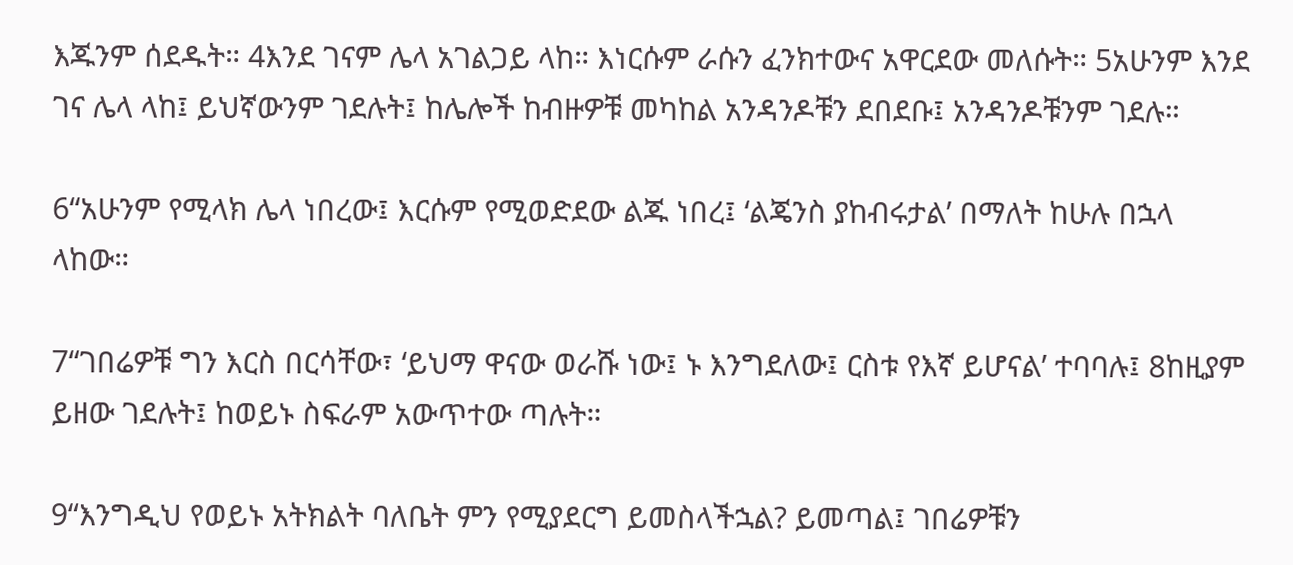እጁንም ሰደዱት። 4እንደ ገናም ሌላ አገልጋይ ላከ። እነርሱም ራሱን ፈንክተውና አዋርደው መለሱት። 5አሁንም እንደ ገና ሌላ ላከ፤ ይህኛውንም ገደሉት፤ ከሌሎች ከብዙዎቹ መካከል አንዳንዶቹን ደበደቡ፤ አንዳንዶቹንም ገደሉ።

6“አሁንም የሚላክ ሌላ ነበረው፤ እርሱም የሚወድደው ልጁ ነበረ፤ ‘ልጄንስ ያከብሩታል’ በማለት ከሁሉ በኋላ ላከው።

7“ገበሬዎቹ ግን እርስ በርሳቸው፣ ‘ይህማ ዋናው ወራሹ ነው፤ ኑ እንግደለው፤ ርስቱ የእኛ ይሆናል’ ተባባሉ፤ 8ከዚያም ይዘው ገደሉት፤ ከወይኑ ስፍራም አውጥተው ጣሉት።

9“እንግዲህ የወይኑ አትክልት ባለቤት ምን የሚያደርግ ይመስላችኋል? ይመጣል፤ ገበሬዎቹን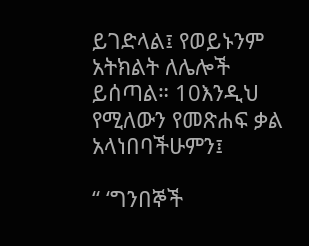ይገድላል፤ የወይኑንም አትክልት ለሌሎች ይሰጣል። 10እንዲህ የሚለውን የመጽሐፍ ቃል አላነበባችሁምን፤

“ ‘ግንበኞች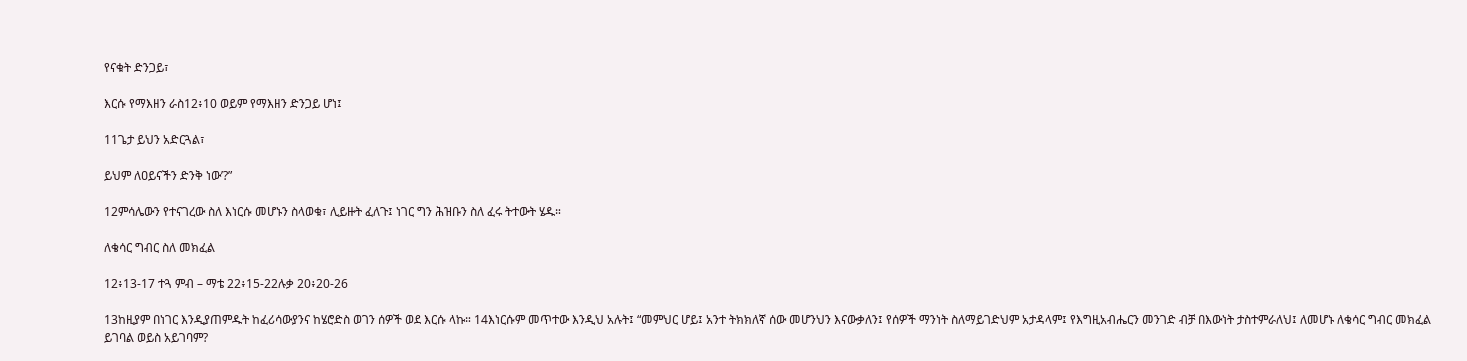የናቁት ድንጋይ፣

እርሱ የማእዘን ራስ12፥10 ወይም የማእዘን ድንጋይ ሆነ፤

11ጌታ ይህን አድርጓል፣

ይህም ለዐይናችን ድንቅ ነው’?”

12ምሳሌውን የተናገረው ስለ እነርሱ መሆኑን ስላወቁ፣ ሊይዙት ፈለጉ፤ ነገር ግን ሕዝቡን ስለ ፈሩ ትተውት ሄዱ።

ለቄሳር ግብር ስለ መክፈል

12፥13-17 ተጓ ምብ – ማቴ 22፥15-22ሉቃ 20፥20-26

13ከዚያም በነገር እንዲያጠምዱት ከፈሪሳውያንና ከሄሮድስ ወገን ሰዎች ወደ እርሱ ላኩ። 14እነርሱም መጥተው እንዲህ አሉት፤ “መምህር ሆይ፤ አንተ ትክክለኛ ሰው መሆንህን እናውቃለን፤ የሰዎች ማንነት ስለማይገድህም አታዳላም፤ የእግዚአብሔርን መንገድ ብቻ በእውነት ታስተምራለህ፤ ለመሆኑ ለቄሳር ግብር መክፈል ይገባል ወይስ አይገባም?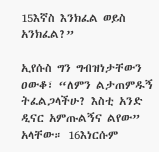15እኛስ እንክፈል ወይስ አንክፈል?”

ኢየሱስ ግን ግብዝነታቸውን ዐውቆ፣ “ለምን ልታጠምዱኝ ትፈልጋላችሁ? እስቲ አንድ ዲናር አምጡልኝና ልየው” አላቸው። 16እነርሱም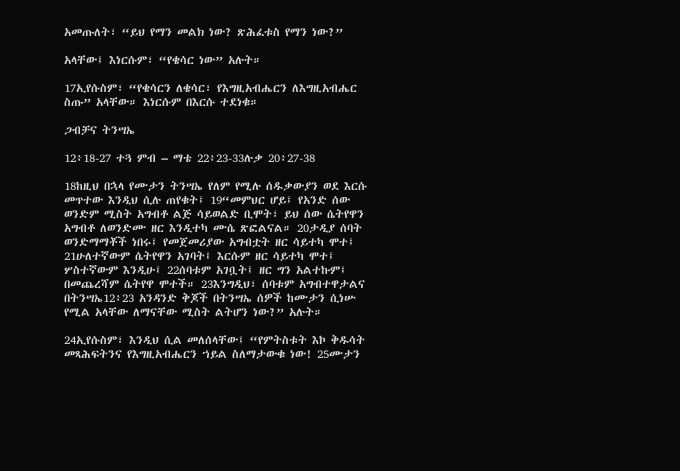አመጡለት፣ “ይህ የማን መልክ ነው? ጽሕፈቱስ የማን ነው?”

አላቸው፤ እነርሱም፣ “የቄሳር ነው” አሉት።

17ኢየሱስም፣ “የቄሳርን ለቄሳር፣ የእግዚአብሔርን ለእግዚአብሔር ስጡ” አላቸው። እነርሱም በእርሱ ተደነቁ።

ጋብቻና ትንሣኤ

12፥18-27 ተጓ ምብ – ማቴ 22፥23-33ሉቃ 20፥27-38

18ከዚህ በኋላ የሙታን ትንሣኤ የለም የሚሉ ሰዱቃውያን ወደ እርሱ መጥተው እንዲህ ሲሉ ጠየቁት፤ 19“መምህር ሆይ፤ የአንድ ሰው ወንድም ሚስት አግብቶ ልጅ ሳይወልድ ቢሞት፣ ይህ ሰው ሴትየዋን አግብቶ ለወንድሙ ዘር እንዲተካ ሙሴ ጽፎልናል። 20ታዲያ ሰባት ወንድማማቾች ነበሩ፤ የመጀመሪያው አግብቷት ዘር ሳይተካ ሞተ፤ 21ሁለተኛውም ሴትየዋን አገባት፤ እርሱም ዘር ሳይተካ ሞተ፤ ሦስተኛውም እንዲሁ፤ 22ሰባቱም አገቧት፤ ዘር ግን አልተኩም፤ በመጨረሻም ሴትየዋ ሞተች። 23እንግዲህ፣ ሰባቱም አግብተዋታልና በትንሣኤ12፥23 አንዳንድ ቅጆች በትንሣኤ ሰዎች ከሙታን ሲነሡ የሚል አላቸው ለማናቸው ሚስት ልትሆን ነው?” አሉት።

24ኢየሱስም፣ እንዲህ ሲል መለሰላቸው፤ “የምትስቱት እኮ ቅዱሳት መጻሕፍትንና የእግዚአብሔርን ኀይል ስለማታውቁ ነው! 25ሙታን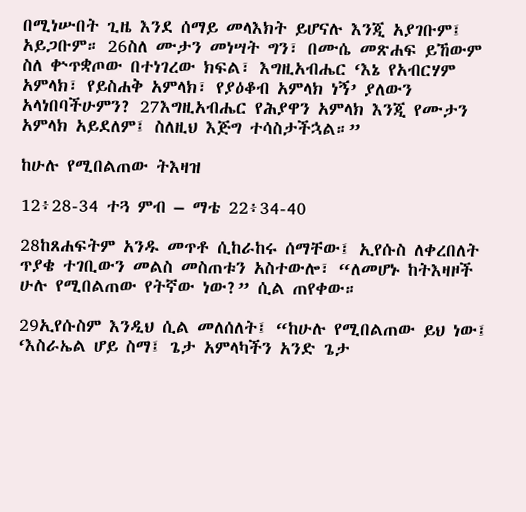በሚነሡበት ጊዜ እንደ ሰማይ መላእክት ይሆናሉ እንጂ አያገቡም፤ አይጋቡም። 26ስለ ሙታን መነሣት ግን፣ በሙሴ መጽሐፍ ይኸውም ስለ ቍጥቋጦው በተነገረው ክፍል፣ እግዚአብሔር ‘እኔ የአብርሃም አምላክ፣ የይስሐቅ አምላክ፣ የያዕቆብ አምላክ ነኝ’ ያለውን አላነበባችሁምን? 27እግዚአብሔር የሕያዋን አምላክ እንጂ የሙታን አምላክ አይደለም፤ ስለዚህ እጅግ ተሳስታችኋል።”

ከሁሉ የሚበልጠው ትእዛዝ

12፥28-34 ተጓ ምብ – ማቴ 22፥34-40

28ከጸሐፍትም አንዱ መጥቶ ሲከራከሩ ሰማቸው፤ ኢየሱስ ለቀረበለት ጥያቄ ተገቢውን መልስ መስጠቱን አስተውሎ፣ “ለመሆኑ ከትእዛዞች ሁሉ የሚበልጠው የትኛው ነው?” ሲል ጠየቀው።

29ኢየሱስም እንዲህ ሲል መለሰለት፤ “ከሁሉ የሚበልጠው ይህ ነው፤ ‘እስራኤል ሆይ ስማ፤ ጌታ አምላካችን አንድ ጌታ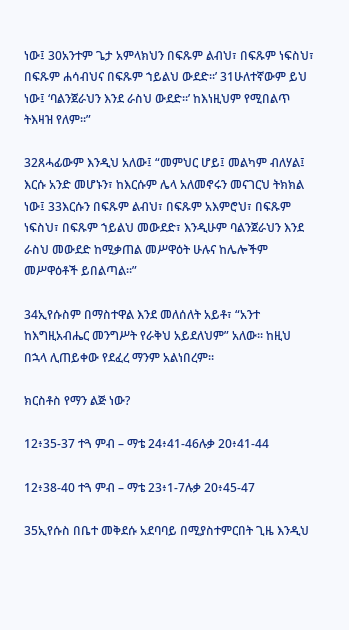ነው፤ 30አንተም ጌታ አምላክህን በፍጹም ልብህ፣ በፍጹም ነፍስህ፣ በፍጹም ሐሳብህና በፍጹም ኀይልህ ውደድ።’ 31ሁለተኛውም ይህ ነው፤ ‘ባልንጀራህን እንደ ራስህ ውደድ።’ ከእነዚህም የሚበልጥ ትእዛዝ የለም።”

32ጸሓፊውም እንዲህ አለው፤ “መምህር ሆይ፤ መልካም ብለሃል፤ እርሱ አንድ መሆኑን፣ ከእርሱም ሌላ አለመኖሩን መናገርህ ትክክል ነው፤ 33እርሱን በፍጹም ልብህ፣ በፍጹም አእምሮህ፣ በፍጹም ነፍስህ፣ በፍጹም ኀይልህ መውደድ፣ እንዲሁም ባልንጀራህን እንደ ራስህ መውደድ ከሚቃጠል መሥዋዕት ሁሉና ከሌሎችም መሥዋዕቶች ይበልጣል።”

34ኢየሱስም በማስተዋል እንደ መለሰለት አይቶ፣ “አንተ ከእግዚአብሔር መንግሥት የራቅህ አይደለህም” አለው። ከዚህ በኋላ ሊጠይቀው የደፈረ ማንም አልነበረም።

ክርስቶስ የማን ልጅ ነው?

12፥35-37 ተጓ ምብ – ማቴ 24፥41-46ሉቃ 20፥41-44

12፥38-40 ተጓ ምብ – ማቴ 23፥1-7ሉቃ 20፥45-47

35ኢየሱስ በቤተ መቅደሱ አደባባይ በሚያስተምርበት ጊዜ እንዲህ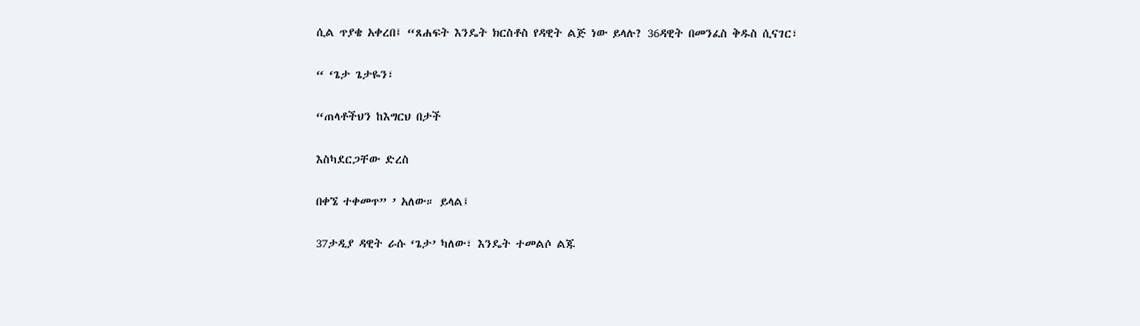ሲል ጥያቄ አቀረበ፤ “ጸሐፍት እንዴት ክርስቶስ የዳዊት ልጅ ነው ይላሉ? 36ዳዊት በመንፈስ ቅዱስ ሲናገር፣

“ ‘ጌታ ጌታዬን፣

“ጠላቶችህን ከእግርህ በታች

እስካደርጋቸው ድረስ

በቀኜ ተቀመጥ” ’ አለው። ይላል፤

37ታዲያ ዳዊት ራሱ ‘ጌታ’ ካለው፣ እንዴት ተመልሶ ልጁ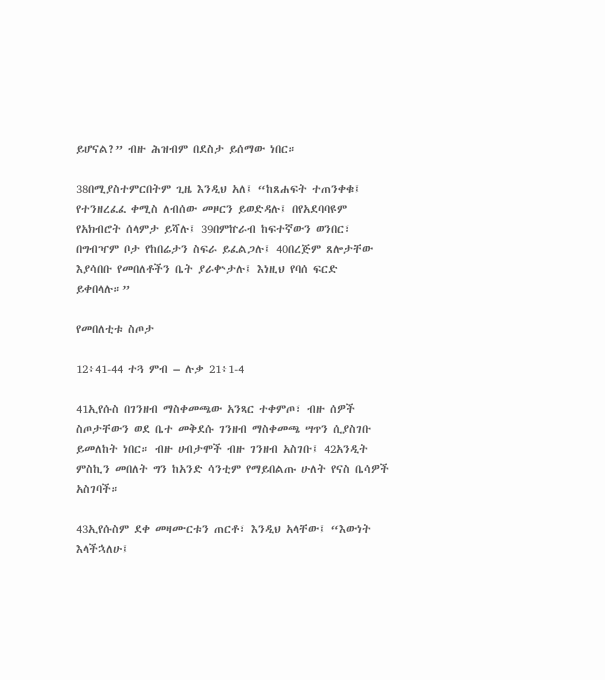ይሆናል?” ብዙ ሕዝብም በደስታ ይሰማው ነበር።

38በሚያስተምርበትም ጊዜ እንዲህ አለ፤ “ከጸሐፍት ተጠንቀቁ፤ የተንዘረፈፈ ቀሚስ ለብሰው መዞርን ይወድዳሉ፤ በየአደባባዩም የአክብሮት ሰላምታ ይሻሉ፤ 39በምኵራብ ከፍተኛውን ወንበር፣ በግብዣም ቦታ የከበሬታን ስፍራ ይፈልጋሉ፤ 40በረጅም ጸሎታቸው እያሳበቡ የመበለቶችን ቤት ያራቍታሉ፤ እነዚህ የባሰ ፍርድ ይቀበላሉ።”

የመበለቲቱ ስጦታ

12፥41-44 ተጓ ምብ – ሉቃ 21፥1-4

41ኢየሱስ በገንዘብ ማስቀመጫው አንጻር ተቀምጦ፣ ብዙ ሰዎች ስጦታቸውን ወደ ቤተ መቅደሱ ገንዘብ ማስቀመጫ ሣጥን ሲያስገቡ ይመለከት ነበር። ብዙ ሀብታሞች ብዙ ገንዘብ አስገቡ፤ 42አንዲት ምስኪን መበለት ግን ከአንድ ሳንቲም የማይበልጡ ሁለት የናስ ቤሳዎች አስገባች።

43ኢየሱስም ደቀ መዛሙርቱን ጠርቶ፣ እንዲህ አላቸው፤ “እውነት እላችኋለሁ፤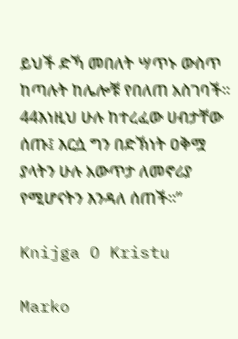ይህች ድኻ መበለት ሣጥኑ ውስጥ ከጣሉት ከሌሎቹ የበለጠ አስገባች። 44እነዚህ ሁሉ ከተረፈው ሀብታቸው ሰጡ፤ እርሷ ግን በድኽነት ዐቅሟ ያላትን ሁሉ አውጥታ ለመኖሪያ የሚሆናትን እንዳለ ሰጠች።”

Knijga O Kristu

Marko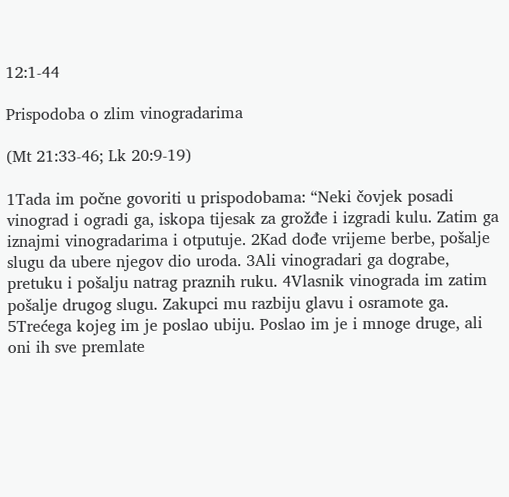12:1-44

Prispodoba o zlim vinogradarima

(Mt 21:33-46; Lk 20:9-19)

1Tada im počne govoriti u prispodobama: “Neki čovjek posadi vinograd i ogradi ga, iskopa tijesak za grožđe i izgradi kulu. Zatim ga iznajmi vinogradarima i otputuje. 2Kad dođe vrijeme berbe, pošalje slugu da ubere njegov dio uroda. 3Ali vinogradari ga dograbe, pretuku i pošalju natrag praznih ruku. 4Vlasnik vinograda im zatim pošalje drugog slugu. Zakupci mu razbiju glavu i osramote ga. 5Trećega kojeg im je poslao ubiju. Poslao im je i mnoge druge, ali oni ih sve premlate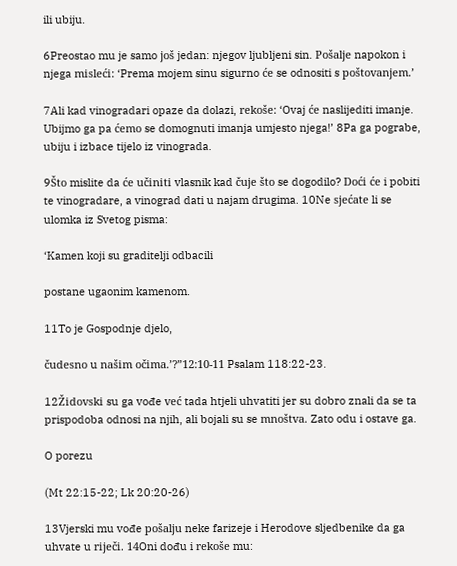ili ubiju.

6Preostao mu je samo još jedan: njegov ljubljeni sin. Pošalje napokon i njega misleći: ‘Prema mojem sinu sigurno će se odnositi s poštovanjem.’

7Ali kad vinogradari opaze da dolazi, rekoše: ‘Ovaj će naslijediti imanje. Ubijmo ga pa ćemo se domognuti imanja umjesto njega!’ 8Pa ga pograbe, ubiju i izbace tijelo iz vinograda.

9Što mislite da će učiniti vlasnik kad čuje što se dogodilo? Doći će i pobiti te vinogradare, a vinograd dati u najam drugima. 10Ne sjećate li se ulomka iz Svetog pisma:

‘Kamen koji su graditelji odbacili

postane ugaonim kamenom.

11To je Gospodnje djelo,

čudesno u našim očima.’?”12:10-11 Psalam 118:22-23.

12Židovski su ga vođe već tada htjeli uhvatiti jer su dobro znali da se ta prispodoba odnosi na njih, ali bojali su se mnoštva. Zato odu i ostave ga.

O porezu

(Mt 22:15-22; Lk 20:20-26)

13Vjerski mu vođe pošalju neke farizeje i Herodove sljedbenike da ga uhvate u riječi. 14Oni dođu i rekoše mu: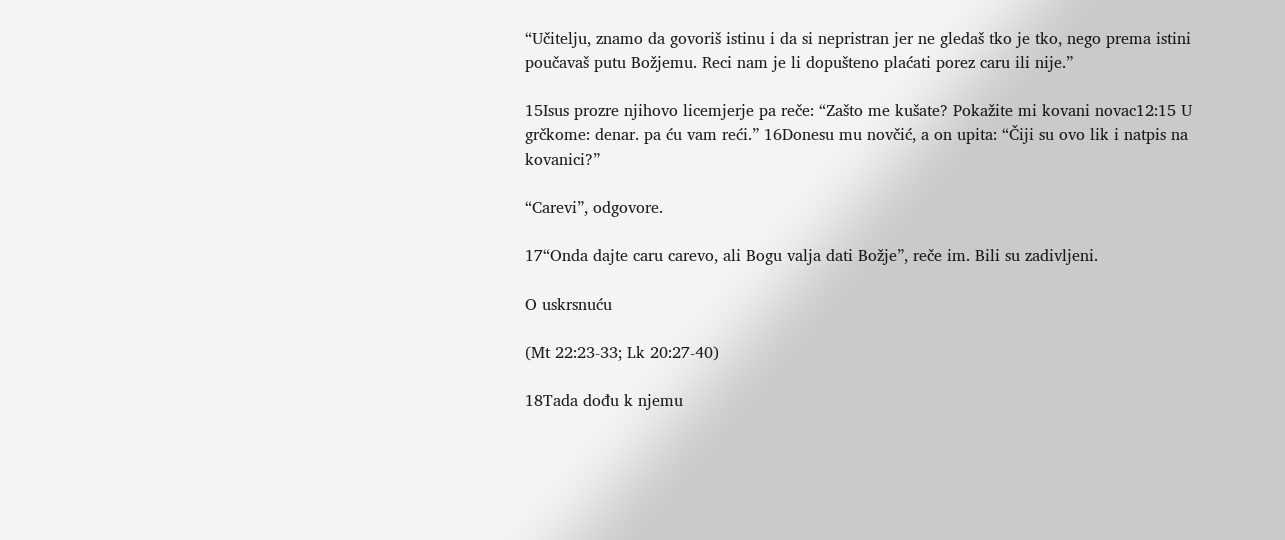“Učitelju, znamo da govoriš istinu i da si nepristran jer ne gledaš tko je tko, nego prema istini poučavaš putu Božjemu. Reci nam je li dopušteno plaćati porez caru ili nije.”

15Isus prozre njihovo licemjerje pa reče: “Zašto me kušate? Pokažite mi kovani novac12:15 U grčkome: denar. pa ću vam reći.” 16Donesu mu novčić, a on upita: “Čiji su ovo lik i natpis na kovanici?”

“Carevi”, odgovore.

17“Onda dajte caru carevo, ali Bogu valja dati Božje”, reče im. Bili su zadivljeni.

O uskrsnuću

(Mt 22:23-33; Lk 20:27-40)

18Tada dođu k njemu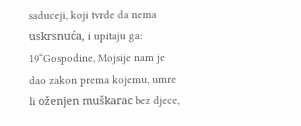saduceji, koji tvrde da nema uskrsnuća, i upitaju ga: 19“Gospodine, Mojsije nam je dao zakon prema kojemu, umre li oženjen muškarac bez djece,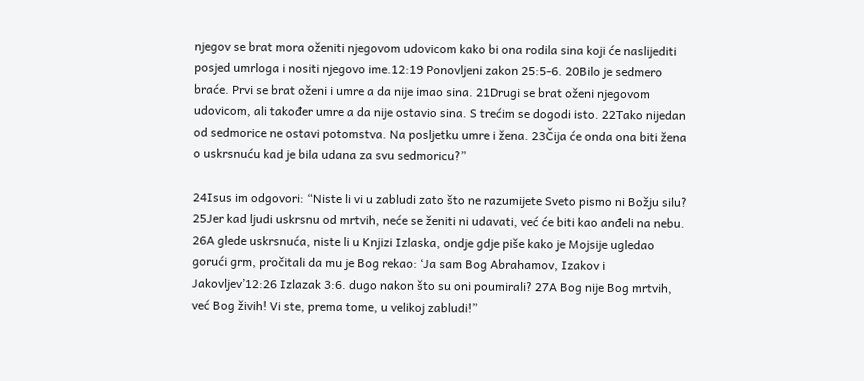njegov se brat mora oženiti njegovom udovicom kako bi ona rodila sina koji će naslijediti posjed umrloga i nositi njegovo ime.12:19 Ponovljeni zakon 25:5-6. 20Bilo je sedmero braće. Prvi se brat oženi i umre a da nije imao sina. 21Drugi se brat oženi njegovom udovicom, ali također umre a da nije ostavio sina. S trećim se dogodi isto. 22Tako nijedan od sedmorice ne ostavi potomstva. Na posljetku umre i žena. 23Čija će onda ona biti žena o uskrsnuću kad je bila udana za svu sedmoricu?”

24Isus im odgovori: “Niste li vi u zabludi zato što ne razumijete Sveto pismo ni Božju silu? 25Jer kad ljudi uskrsnu od mrtvih, neće se ženiti ni udavati, već će biti kao anđeli na nebu. 26A glede uskrsnuća, niste li u Knjizi Izlaska, ondje gdje piše kako je Mojsije ugledao gorući grm, pročitali da mu je Bog rekao: ‘Ja sam Bog Abrahamov, Izakov i Jakovljev’12:26 Izlazak 3:6. dugo nakon što su oni poumirali? 27A Bog nije Bog mrtvih, već Bog živih! Vi ste, prema tome, u velikoj zabludi!”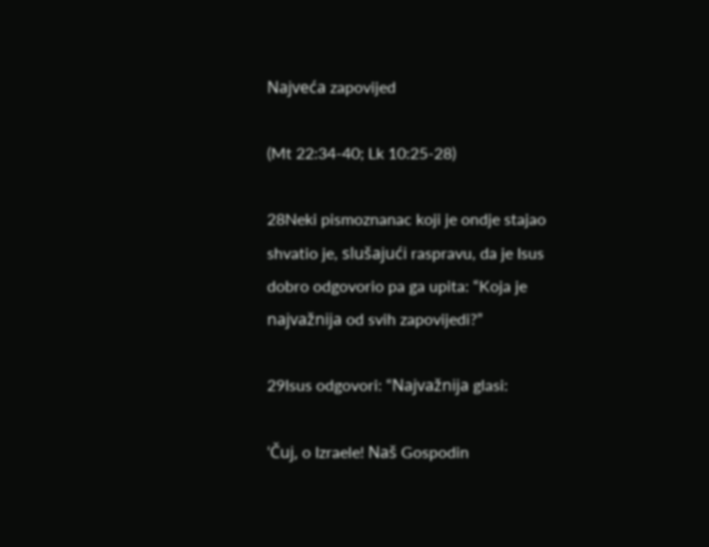Najveća zapovijed

(Mt 22:34-40; Lk 10:25-28)

28Neki pismoznanac koji je ondje stajao shvatio je, slušajući raspravu, da je Isus dobro odgovorio pa ga upita: “Koja je najvažnija od svih zapovijedi?”

29Isus odgovori: “Najvažnija glasi:

‘Čuj, o Izraele! Naš Gospodin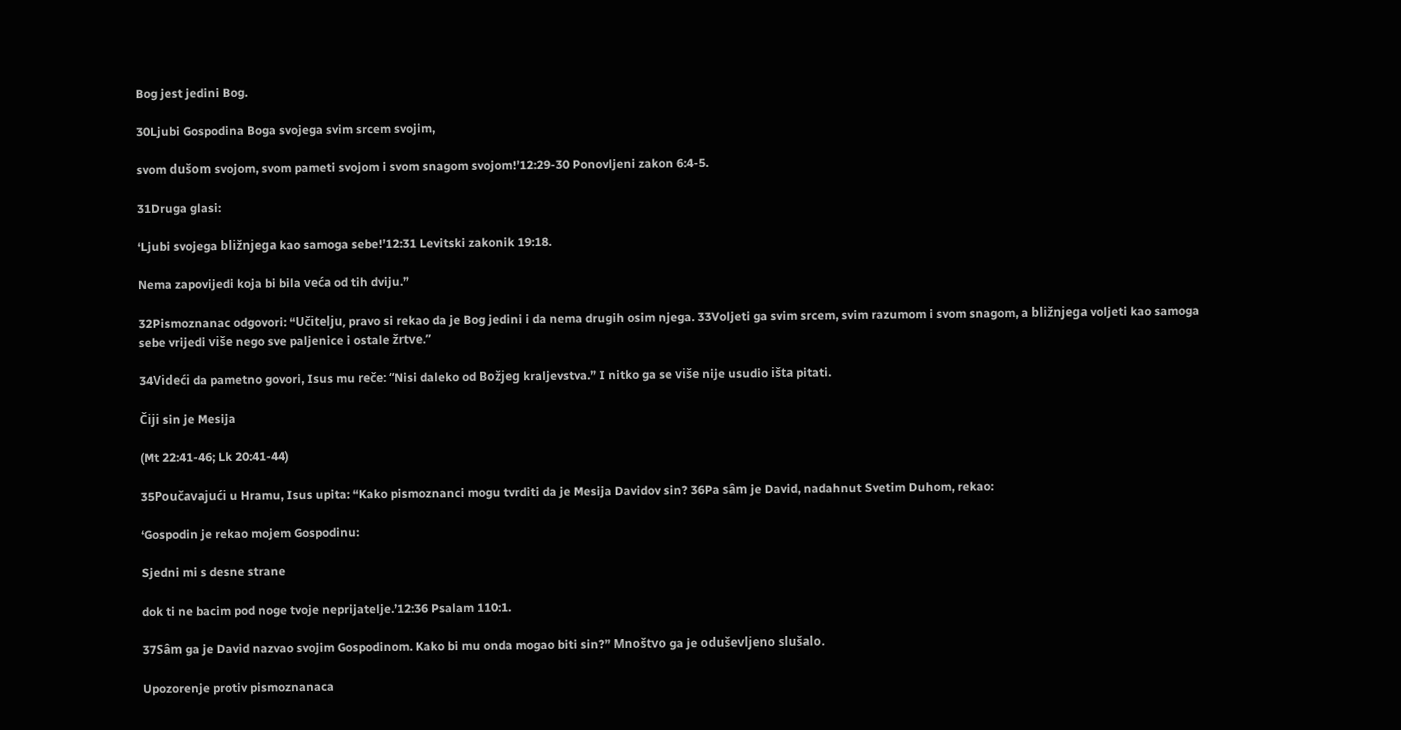Bog jest jedini Bog.

30Ljubi Gospodina Boga svojega svim srcem svojim,

svom dušom svojom, svom pameti svojom i svom snagom svojom!’12:29-30 Ponovljeni zakon 6:4-5.

31Druga glasi:

‘Ljubi svojega bližnjega kao samoga sebe!’12:31 Levitski zakonik 19:18.

Nema zapovijedi koja bi bila veća od tih dviju.”

32Pismoznanac odgovori: “Učitelju, pravo si rekao da je Bog jedini i da nema drugih osim njega. 33Voljeti ga svim srcem, svim razumom i svom snagom, a bližnjega voljeti kao samoga sebe vrijedi više nego sve paljenice i ostale žrtve.”

34Videći da pametno govori, Isus mu reče: “Nisi daleko od Božjeg kraljevstva.” I nitko ga se više nije usudio išta pitati.

Čiji sin je Mesija

(Mt 22:41-46; Lk 20:41-44)

35Poučavajući u Hramu, Isus upita: “Kako pismoznanci mogu tvrditi da je Mesija Davidov sin? 36Pa sâm je David, nadahnut Svetim Duhom, rekao:

‘Gospodin je rekao mojem Gospodinu:

Sjedni mi s desne strane

dok ti ne bacim pod noge tvoje neprijatelje.’12:36 Psalam 110:1.

37Sâm ga je David nazvao svojim Gospodinom. Kako bi mu onda mogao biti sin?” Mnoštvo ga je oduševljeno slušalo.

Upozorenje protiv pismoznanaca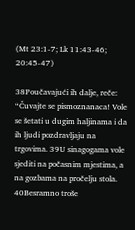(Mt 23:1-7; Lk 11:43-46; 20:45-47)

38Poučavajući ih dalje, reče: “Čuvajte se pismoznanaca! Vole se šetati u dugim haljinama i da ih ljudi pozdravljaju na trgovima. 39U sinagogama vole sjediti na počasnim mjestima, a na gozbama na pročelju stola. 40Besramno troše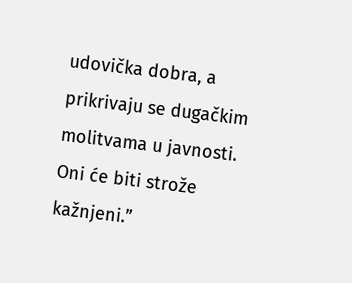udovička dobra, a prikrivaju se dugačkim molitvama u javnosti. Oni će biti strože kažnjeni.”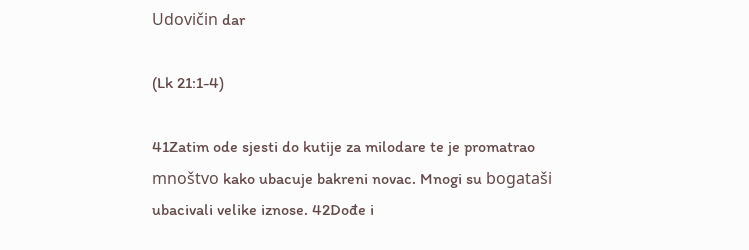Udovičin dar

(Lk 21:1-4)

41Zatim ode sjesti do kutije za milodare te je promatrao mnoštvo kako ubacuje bakreni novac. Mnogi su bogataši ubacivali velike iznose. 42Dođe i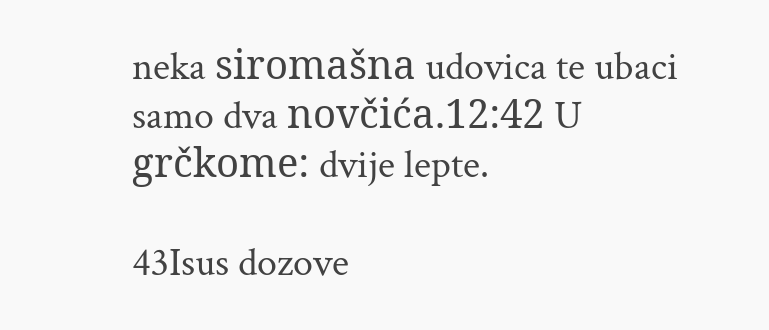neka siromašna udovica te ubaci samo dva novčića.12:42 U grčkome: dvije lepte.

43Isus dozove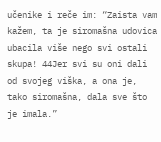učenike i reče im: “Zaista vam kažem, ta je siromašna udovica ubacila više nego svi ostali skupa! 44Jer svi su oni dali od svojeg viška, a ona je, tako siromašna, dala sve što je imala.”